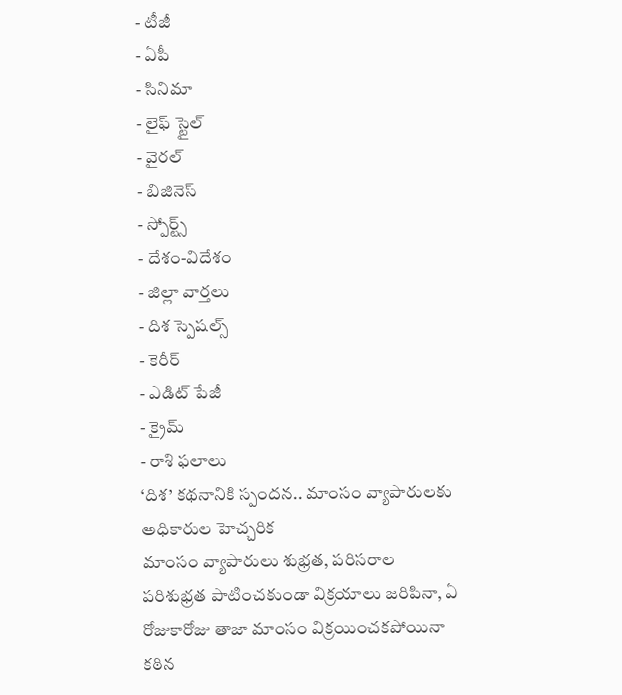- టీజీ
- ఏపీ
- సినిమా
- లైఫ్ స్టైల్
- వైరల్
- బిజినెస్
- స్పోర్ట్స్
- దేశం-విదేశం
- జిల్లా వార్తలు
- దిశ స్పెషల్స్
- కెరీర్
- ఎడిట్ పేజీ
- క్రైమ్
- రాశి ఫలాలు
‘దిశ’ కథనానికి స్పందన.. మాంసం వ్యాపారులకు అధికారుల హెచ్చరిక
మాంసం వ్యాపారులు శుభ్రత, పరిసరాల పరిశుభ్రత పాటించకుండా విక్రయాలు జరిపినా, ఏ రోజుకారోజు తాజా మాంసం విక్రయించకపోయినా కఠిన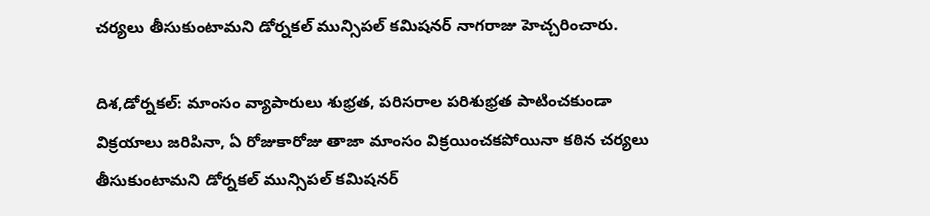చర్యలు తీసుకుంటామని డోర్నకల్ మున్సిపల్ కమిషనర్ నాగరాజు హెచ్చరించారు.

దిశ,డోర్నకల్: మాంసం వ్యాపారులు శుభ్రత, పరిసరాల పరిశుభ్రత పాటించకుండా విక్రయాలు జరిపినా, ఏ రోజుకారోజు తాజా మాంసం విక్రయించకపోయినా కఠిన చర్యలు తీసుకుంటామని డోర్నకల్ మున్సిపల్ కమిషనర్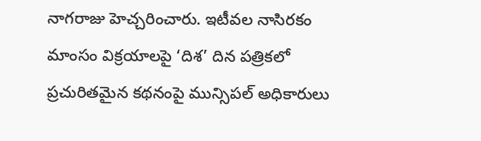నాగరాజు హెచ్చరించారు. ఇటీవల నాసిరకం మాంసం విక్రయాలపై ‘దిశ’ దిన పత్రికలో ప్రచురితమైన కథనంపై మున్సిపల్ అధికారులు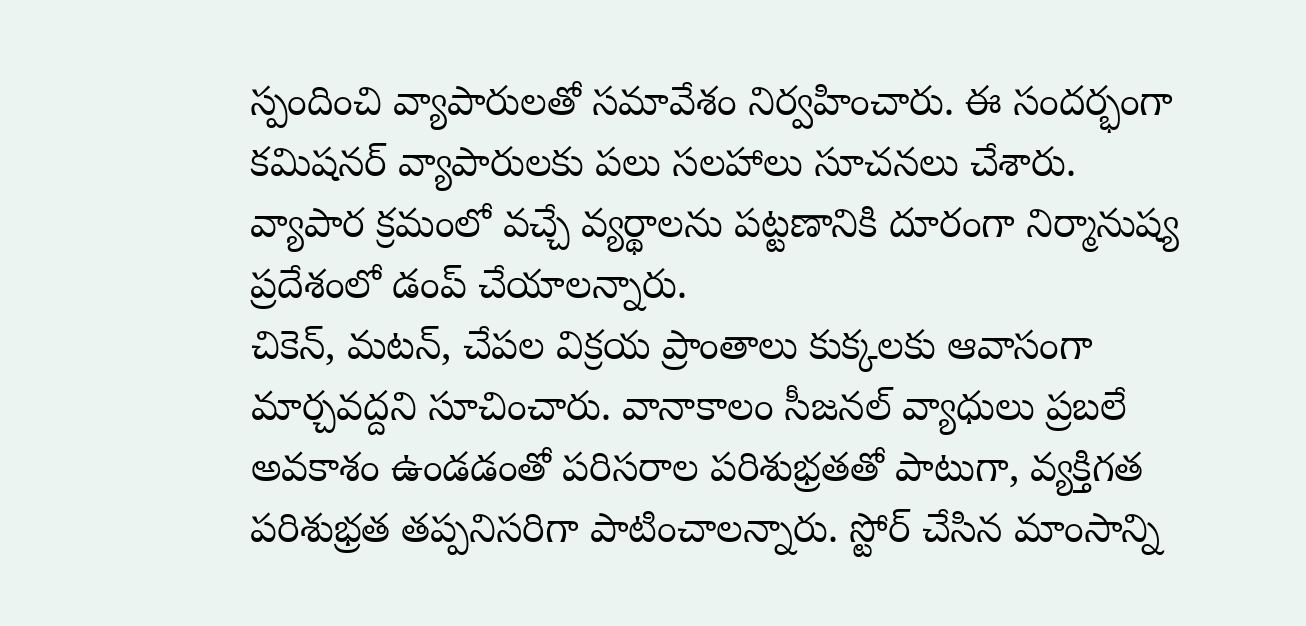స్పందించి వ్యాపారులతో సమావేశం నిర్వహించారు. ఈ సందర్భంగా కమిషనర్ వ్యాపారులకు పలు సలహాలు సూచనలు చేశారు. వ్యాపార క్రమంలో వచ్చే వ్యర్థాలను పట్టణానికి దూరంగా నిర్మానుష్య ప్రదేశంలో డంప్ చేయాలన్నారు.
చికెన్, మటన్, చేపల విక్రయ ప్రాంతాలు కుక్కలకు ఆవాసంగా మార్చవద్దని సూచించారు. వానాకాలం సీజనల్ వ్యాధులు ప్రబలే అవకాశం ఉండడంతో పరిసరాల పరిశుభ్రతతో పాటుగా, వ్యక్తిగత పరిశుభ్రత తప్పనిసరిగా పాటించాలన్నారు. స్టోర్ చేసిన మాంసాన్ని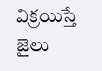విక్రయిస్తే జైలు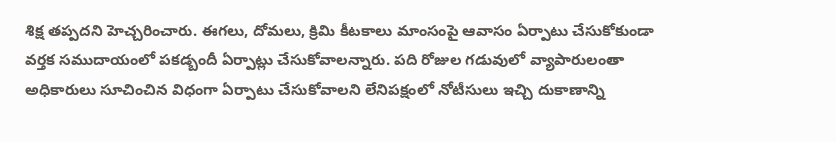శిక్ష తప్పదని హెచ్చరించారు. ఈగలు, దోమలు, క్రిమి కీటకాలు మాంసంపై ఆవాసం ఏర్పాటు చేసుకోకుండా వర్తక సముదాయంలో పకడ్బందీ ఏర్పాట్లు చేసుకోవాలన్నారు. పది రోజుల గడువులో వ్యాపారులంతా అధికారులు సూచించిన విధంగా ఏర్పాటు చేసుకోవాలని లేనిపక్షంలో నోటీసులు ఇచ్చి దుకాణాన్ని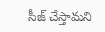సీజ్ చేస్తామని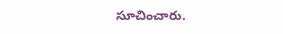సూచించారు.